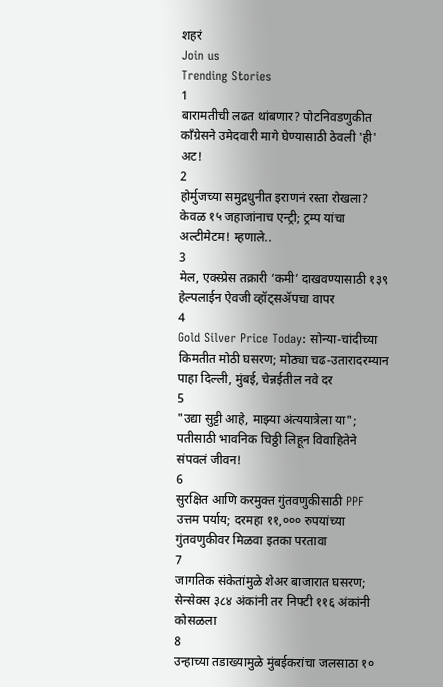शहरं
Join us
Trending Stories
1
बारामतीची लढत थांबणार? पोटनिवडणुकीत काँग्रेसने उमेदवारी मागे घेण्यासाठी ठेवली 'ही' अट!
2
होर्मुजच्या समुद्रधुनीत इराणनं रस्ता रोखला? केवळ १५ जहाजांनाच एन्ट्री; ट्रम्प यांचा अल्टीमेटम! म्हणाले..
3
मेल, एक्स्प्रेस तक्रारी ‘कमी’ दाखवण्यासाठी १३९ हेल्पलाईन ऐवजी व्हॉट्सॲपचा वापर
4
Gold Silver Price Today: सोन्या-चांदीच्या किमतीत मोठी घसरण; मोठ्या चढ-उतारादरम्यान पाहा दिल्ली, मुंबई, चेन्नईतील नवे दर
5
"उद्या सुट्टी आहे, माझ्या अंत्ययात्रेला या"; पतीसाठी भावनिक चिठ्ठी लिहून विवाहितेने संपवलं जीवन!
6
सुरक्षित आणि करमुक्त गुंतवणुकीसाठी PPF उत्तम पर्याय; दरमहा ११,००० रुपयांच्या गुंतवणुकीवर मिळवा इतका परतावा
7
जागतिक संकेतांमुळे शेअर बाजारात घसरण; सेन्सेक्स ३८४ अंकांनी तर निफ्टी ११६ अंकांनी कोसळला
8
उन्हाच्या तडाख्यामुळे मुंबईकरांचा जलसाठा १०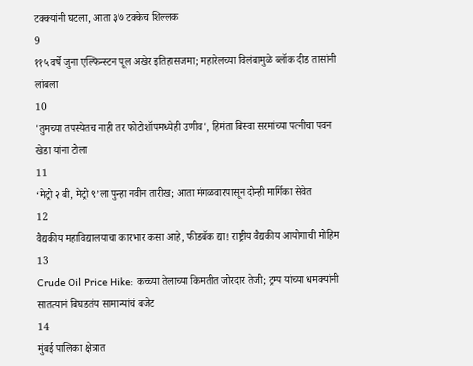टक्क्यांनी घटला, आता ३७ टक्केच शिल्लक
9
११५ वर्षे जुना एल्फिन्स्टन पूल अखेर इतिहासजमा; महारेलच्या विलंबामुळे ब्लॉक दीड तासांनी लांबला
10
'तुमच्या तपस्येतच नाही तर फोटोशॉपमध्येही उणीव', हिमंता बिस्वा सरमांच्या पत्नीचा पवन खेडा यांना टोला
11
‘मेट्रो २ बी, मेट्रो ९’ला पुन्हा नवीन तारीख; आता मंगळवारपासून दोन्ही मार्गिका सेवेत
12
वैद्यकीय महाविद्यालयाचा कारभार कसा आहे, फीडबॅक द्या! राष्ट्रीय वैद्यकीय आयोगाची मोहिम
13
Crude Oil Price Hike: कच्च्या तेलाच्या किमतीत जोरदार तेजी; ट्रम्प यांच्या धमक्यांनी सातत्यानं बिघडतंय सामान्यांचं बजेट
14
मुंबई पालिका क्षेत्रात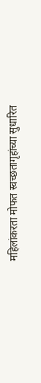महिलांकरता मोफत स्वच्छतागृहांच्या सुधारित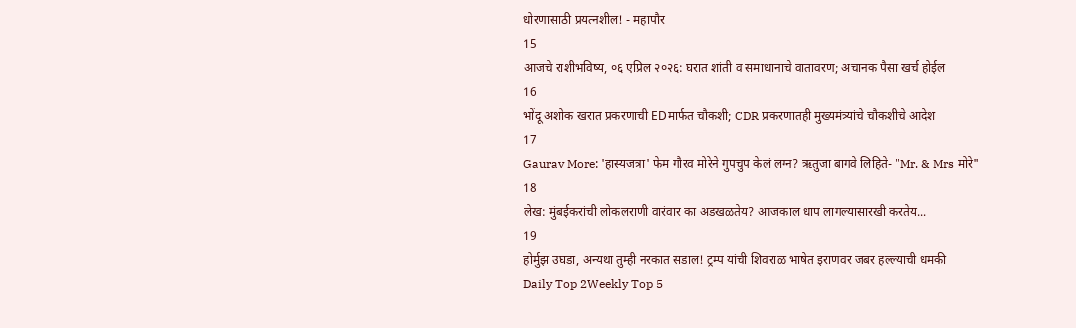धोरणासाठी प्रयत्नशील! - महापौर
15
आजचे राशीभविष्य, ०६ एप्रिल २०२६: घरात शांती व समाधानाचे वातावरण; अचानक पैसा खर्च होईल
16
भोंदू अशोक खरात प्रकरणाची EDमार्फत चौकशी; CDR प्रकरणातही मुख्यमंत्र्यांचे चौकशीचे आदेश
17
Gaurav More: 'हास्यजत्रा' फेम गौरव मोरेने गुपचुप केलं लग्न? ऋतुजा बागवे लिहिते- "Mr. & Mrs मोरे"
18
लेख: मुंबईकरांची लोकलराणी वारंवार का अडखळतेय? आजकाल धाप लागल्यासारखी करतेय...
19
होर्मुझ उघडा, अन्यथा तुम्ही नरकात सडाल! ट्रम्प यांची शिवराळ भाषेत इराणवर जबर हल्ल्याची धमकी
Daily Top 2Weekly Top 5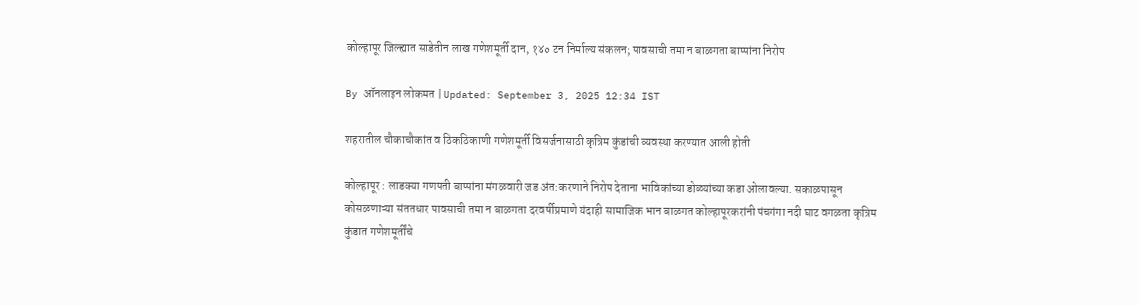कोल्हापूर जिल्ह्यात साडेतीन लाख गणेशमूर्ती दान, १४० टन निर्माल्य संकलन; पावसाची तमा न बाळगता बाप्पांना निरोप

By ऑनलाइन लोकमत | Updated: September 3, 2025 12:34 IST

शहरातील चौकाचौकांत व ठिकठिकाणी गणेशमूर्ती विसर्जनासाठी कृत्रिम कुंडांची व्यवस्था करण्यात आली होती

कोल्हापूर : लाडक्या गणपती बाप्पांना मंगळवारी जड अंत:करणाने निरोप देताना भाविकांच्या डोळ्यांच्या कडा ओलावल्या. सकाळपासून कोसळणाऱ्या संततधार पावसाची तमा न बाळगता दरवर्षीप्रमाणे यंदाही सामाजिक भान बाळगत कोल्हापूरकरांनी पंचगंगा नदी घाट वगळता कृत्रिम कुंडात गणेशमूर्तींचे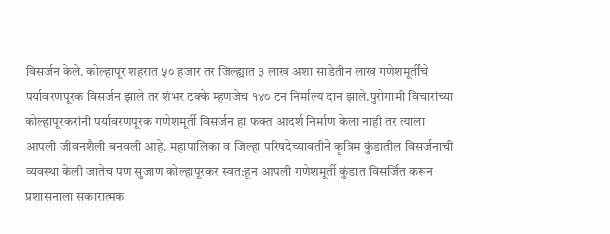विसर्जन केले. कोल्हापूर शहरात ५० हजार तर जिल्ह्यात ३ लाख अशा साडेतीन लाख गणेशमूर्तींचे पर्यावरणपूरक विसर्जन झाले तर शंभर टक्के म्हणजेच १४० टन निर्माल्य दान झाले.पुरोगामी विचारांच्या कोल्हापूरकरांनी पर्यावरणपूरक गणेशमूर्ती विसर्जन हा फक्त आदर्श निर्माण केला नाही तर त्याला आपली जीवनशैली बनवली आहे. महापालिका व जिल्हा परिषदेच्यावतीने कृत्रिम कुंडातील विसर्जनाची व्यवस्था केली जातेच पण सुजाण कोल्हापूरकर स्वत:हून आपली गणेशमूर्ती कुंडात विसर्जित करून प्रशासनाला सकारात्मक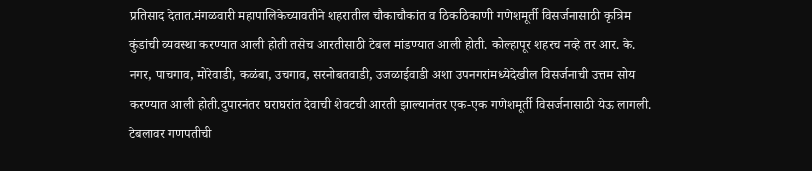प्रतिसाद देतात.मंगळवारी महापालिकेच्यावतीने शहरातील चौकाचौकांत व ठिकठिकाणी गणेशमूर्ती विसर्जनासाठी कृत्रिम कुंडांची व्यवस्था करण्यात आली होती तसेच आरतीसाठी टेबल मांडण्यात आली होती. कोल्हापूर शहरच नव्हे तर आर. के. नगर, पाचगाव, मोरेवाडी, कळंबा, उचगाव, सरनोबतवाडी, उजळाईवाडी अशा उपनगरांमध्येदेखील विसर्जनाची उत्तम सोय करण्यात आली होती.दुपारनंतर घराघरांत देवाची शेवटची आरती झाल्यानंतर एक-एक गणेशमूर्ती विसर्जनासाठी येऊ लागली. टेबलावर गणपतीची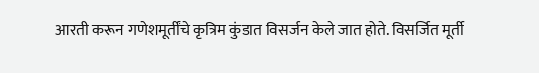आरती करून गणेशमूर्तींचे कृत्रिम कुंडात विसर्जन केले जात होते. विसर्जित मूर्ती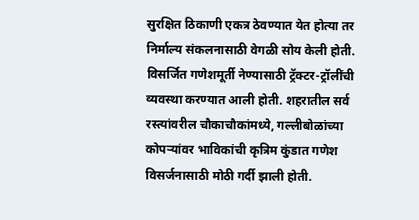सुरक्षित ठिकाणी एकत्र ठेवण्यात येत होत्या तर निर्माल्य संकलनासाठी वेगळी सोय केली होती. विसर्जित गणेशमूर्ती नेण्यासाठी ट्रॅक्टर-ट्रॉलींची व्यवस्था करण्यात आली होती. शहरातील सर्व रस्त्यांवरील चौकाचौकांमध्ये, गल्लीबोळांच्या कोपऱ्यांवर भाविकांची कृत्रिम कुंडात गणेश विसर्जनासाठी मोठी गर्दी झाली होती.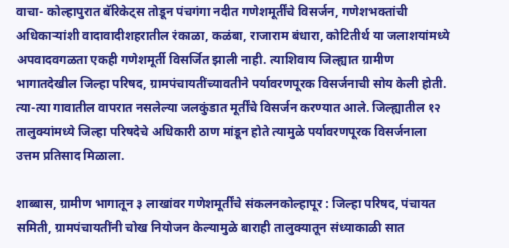वाचा- कोल्हापुरात बॅरिकेट्स तोडून पंचगंगा नदीत गणेशमूर्तींचे विसर्जन, गणेशभक्तांची अधिकाऱ्यांशी वादावादीशहरातील रंकाळा, कळंबा, राजाराम बंधारा, कोटितीर्थ या जलाशयांमध्ये अपवादवगळता एकही गणेशमूर्ती विसर्जित झाली नाही. त्याशिवाय जिल्ह्यात ग्रामीण भागातदेखील जिल्हा परिषद, ग्रामपंचायतींच्यावतीने पर्यावरणपूरक विसर्जनाची सोय केली होती. त्या-त्या गावातील वापरात नसलेल्या जलकुंडात मूर्तींचे विसर्जन करण्यात आले. जिल्ह्यातील १२ तालुक्यांमध्ये जिल्हा परिषदेचे अधिकारी ठाण मांडून होते त्यामुळे पर्यावरणपूरक विसर्जनाला उत्तम प्रतिसाद मिळाला.

शाब्बास, ग्रामीण भागातून ३ लाखांवर गणेशमूर्तींचे संकलनकोल्हापूर : जिल्हा परिषद, पंचायत समिती, ग्रामपंचायतींनी चोख नियोजन केल्यामुळे बाराही तालुक्यातून संध्याकाळी सात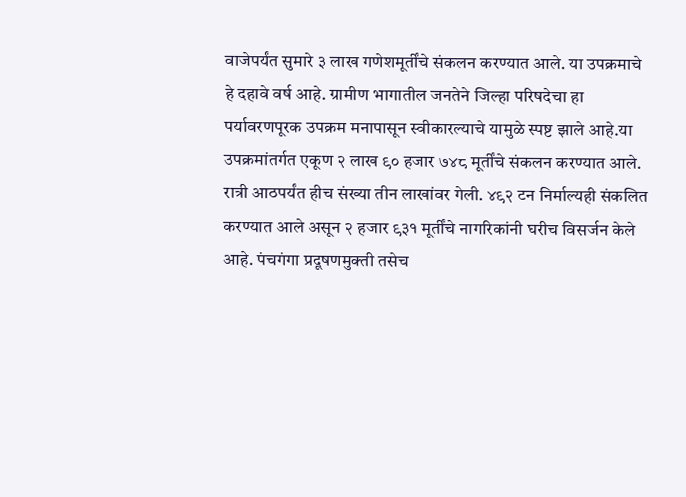वाजेपर्यंत सुमारे ३ लाख गणेशमूर्तींचे संकलन करण्यात आले. या उपक्रमाचे हे दहावे वर्ष आहे. ग्रामीण भागातील जनतेने जिल्हा परिषदेचा हा पर्यावरणपूरक उपक्रम मनापासून स्वीकारल्याचे यामुळे स्पष्ट झाले आहे.या उपक्रमांतर्गत एकूण २ लाख ९० हजार ७४८ मूर्तींचे संकलन करण्यात आले. रात्री आठपर्यंत हीच संख्या तीन लाखांवर गेली. ४९२ टन निर्माल्यही संकलित करण्यात आले असून २ हजार ९३१ मूर्तींचे नागरिकांनी घरीच विसर्जन केले आहे. पंचगंगा प्रदूषणमुक्ती तसेच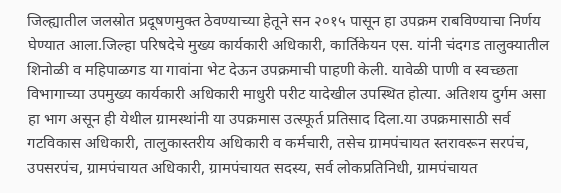जिल्ह्यातील जलस्रोत प्रदूषणमुक्त ठेवण्याच्या हेतूने सन २०१५ पासून हा उपक्रम राबविण्याचा निर्णय घेण्यात आला.जिल्हा परिषदेचे मुख्य कार्यकारी अधिकारी, कार्तिकेयन एस. यांनी चंदगड तालुक्यातील शिनोळी व महिपाळगड या गावांना भेट देऊन उपक्रमाची पाहणी केली. यावेळी पाणी व स्वच्छता विभागाच्या उपमुख्य कार्यकारी अधिकारी माधुरी परीट यादेखील उपस्थित होत्या. अतिशय दुर्गम असा हा भाग असून ही येथील ग्रामस्थांनी या उपक्रमास उत्स्फूर्त प्रतिसाद दिला.या उपक्रमासाठी सर्व गटविकास अधिकारी, तालुकास्तरीय अधिकारी व कर्मचारी, तसेच ग्रामपंचायत स्तरावरून सरपंच, उपसरपंच, ग्रामपंचायत अधिकारी, ग्रामपंचायत सदस्य, सर्व लोकप्रतिनिधी, ग्रामपंचायत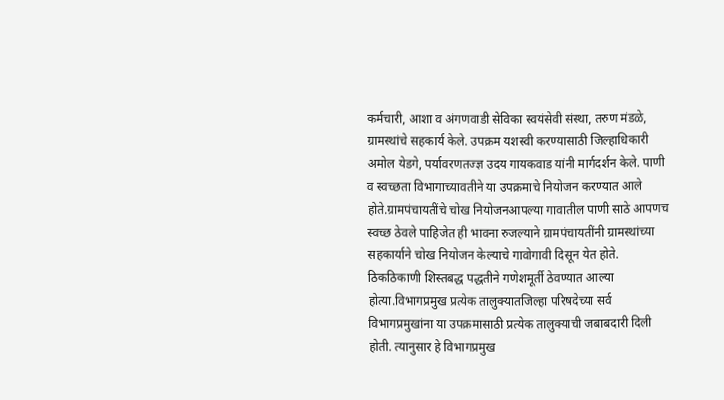कर्मचारी, आशा व अंगणवाडी सेविका स्वयंसेवी संस्था, तरुण मंडळे, ग्रामस्थांचे सहकार्य केले. उपक्रम यशस्वी करण्यासाठी जिल्हाधिकारी अमोल येडगे, पर्यावरणतज्ज्ञ उदय गायकवाड यांनी मार्गदर्शन केले. पाणी व स्वच्छता विभागाच्यावतीने या उपक्रमाचे नियोजन करण्यात आले होते.ग्रामपंचायतींचे चोख नियोजनआपल्या गावातील पाणी साठे आपणच स्वच्छ ठेवले पाहिजेत ही भावना रुजल्याने ग्रामपंचायतींनी ग्रामस्थांच्या सहकार्याने चोख नियोजन केल्याचे गावोगावी दिसून येत होते. ठिकठिकाणी शिस्तबद्ध पद्धतीने गणेशमूर्ती ठेवण्यात आल्या होत्या.विभागप्रमुख प्रत्येक तालुक्यातजिल्हा परिषदेच्या सर्व विभागप्रमुखांना या उपक्रमासाठी प्रत्येक तालुक्याची जबाबदारी दिली होती. त्यानुसार हे विभागप्रमुख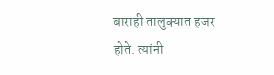बाराही तालुक्यात हजर होते. त्यांनी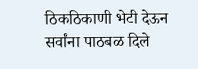ठिकठिकाणी भेटी देऊन सर्वांना पाठबळ दिले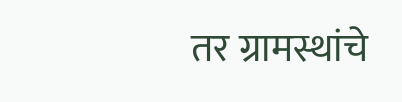तर ग्रामस्थांचे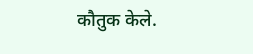कौतुक केले.